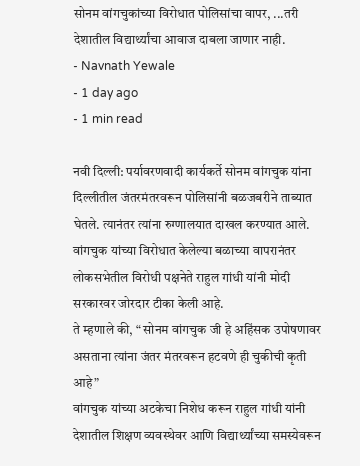सोनम वांगचुकांच्या विरोधात पोलिसांचा वापर, ...तरी देशातील विद्यार्थ्यांचा आवाज दाबला जाणार नाही.
- Navnath Yewale
- 1 day ago
- 1 min read

नवी दिल्ली: पर्यावरणवादी कार्यकर्ते सोनम वांगचुक यांना दिल्लीतील जंतरमंतरवरून पोलिसांनी बळजबरीने ताब्यात घेतले. त्यानंतर त्यांना रुग्णालयात दाखल करण्यात आले. वांगचुक यांच्या विरोधात केलेल्या बळाच्या वापरानंतर लोकसभेतील विरोधी पक्षनेते राहुल गांधी यांनी मोदी सरकारवर जोरदार टीका केली आहे.
ते म्हणाले की, “ सोनम वांगचुक जी हे अहिंसक उपोषणावर असताना त्यांना जंतर मंतरवरून हटवणे ही चुकीची कृती आहे”
वांगचुक यांच्या अटकेचा निशेध करून राहुल गांधी यांनी देशातील शिक्षण व्यवस्थेवर आणि विद्यार्थ्यांच्या समस्येवरून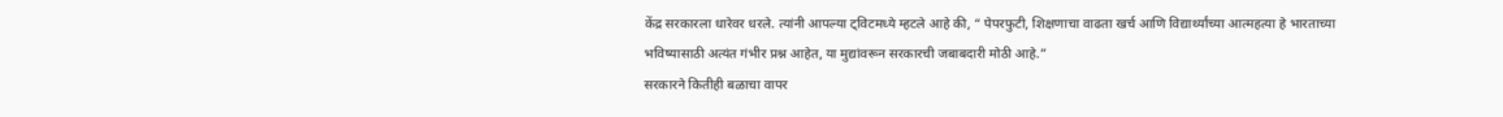केंद्र सरकारला धारेवर धरले. त्यांनी आपल्या ट्विटमध्ये म्हटले आहे की, “ पेपरफुटी, शिक्षणाचा वाढता खर्च आणि विद्यार्थ्यांच्या आत्महत्या हे भारताच्या भविष्यासाठी अत्यंत गंभीर प्रश्न आहेत, या मुद्यांवरून सरकारची जबाबदारी मोठी आहे.”
सरकारने कितीही बळाचा वापर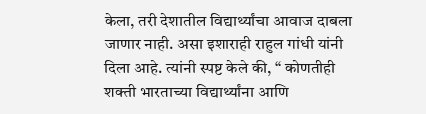केला, तरी देशातील विद्यार्थ्यांचा आवाज दाबला जाणार नाही. असा इशाराही राहुल गांधी यांनी दिला आहे. त्यांनी स्पष्ट केले की, “ कोणतीही शक्ती भारताच्या विद्यार्थ्यांना आणि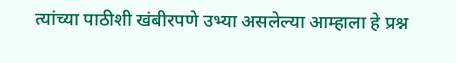त्यांच्या पाठीशी खंबीरपणे उभ्या असलेल्या आम्हाला हे प्रश्न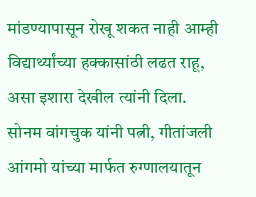मांडण्यापासून रोखू शकत नाही आम्ही विद्यार्थ्यांच्या हक्कासांठी लढत राहू, असा इशारा देखील त्यांनी दिला.
सोनम वांगचुक यांनी पत्नी, गीतांजली आंगमो यांच्या मार्फत रुग्णालयातून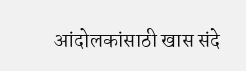आंदोलकांसाठी खास संदे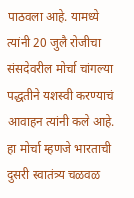पाठवला आहे. यामध्ये त्यांनी 20 जुलै रोजीचा संसदेवरील मोर्चा चांगल्या पद्धतीने यशस्वी करण्याचं आवाहन त्यांनी कले आहे. हा मोर्चा म्हणजे भारताची दुसरी स्वातंत्र्य चळवळ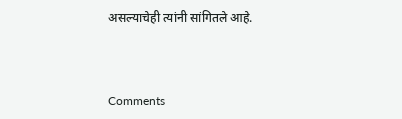असल्याचेही त्यांनी सांगितले आहे.



Comments